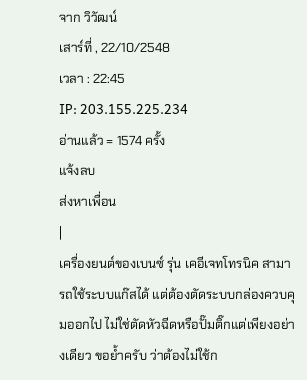จาก วิวัฒน์
เสาร์ที่ , 22/10/2548
เวลา : 22:45
IP: 203.155.225.234
อ่านแล้ว = 1574 ครั้ง
แจ้งลบ
ส่งหาเพื่อน
|
เครื่องยนต์ของเบนซ์ รุ่น เคอีเจทโทรนิค สามารถใช้ระบบแก๊สได้ แต่ต้องตัดระบบกล่องควบคุมออกไป ไม่ใช่ตัดหัวฉีดหรือปั๊มติ๊กแต่เพียงอย่างเดียว ขอย้ำครับ ว่าต้องไม่ใช้ก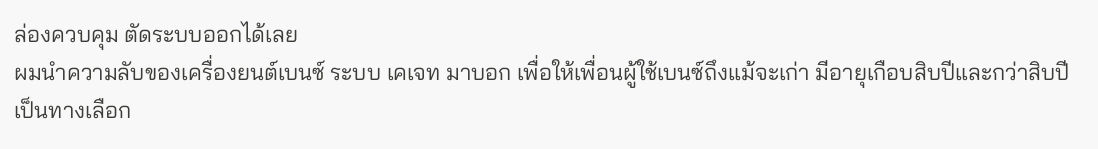ล่องควบคุม ตัดระบบออกได้เลย
ผมนำความลับของเครื่องยนต์เบนซ์ ระบบ เคเจท มาบอก เพื่อให้เพื่อนผู้ใช้เบนซ์ถึงแม้จะเก่า มีอายุเกือบสิบปีและกว่าสิบปี เป็นทางเลือก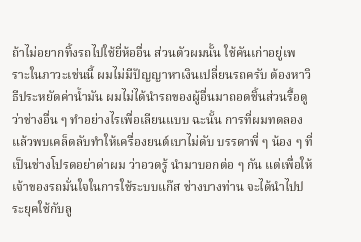ถ้าไม่อยากทิ้งรถไปใช้ยี่ห้ออื่น ส่วนตัวผมนั้น ใช้คันเก่าอยู่เพราะในภาวะเช่นนี้ ผมไม่มีปัญญาหาเงินเปลี่ยนรถครับ ต้องหาวิธีประหยัดค่าน้ำมัน ผมไม่ได้นำรถของผู้อื่นมาถอดชิ้นส่วนรื้อดูว่าช่างอื่น ๆ ทำอย่างไรเพื่อเลียนแบบ ฉะนั้น การที่ผมทดลองแล้วพบเคล็ดลับทำให้เครื่องยนต์เบาไม่ดับ บรรดาพี่ ๆ น้อง ๆ ที่เป็นช่างโปรดอย่าด่าผม ว่าอวดรู้ นำมาบอกต่อ ๆ กัน แต่เพื่อให้เจ้าของรถมั่นใจในการใช้ระบบแก๊ส ช่างบางท่าน จะได้นำไปประยุคใช้กับลู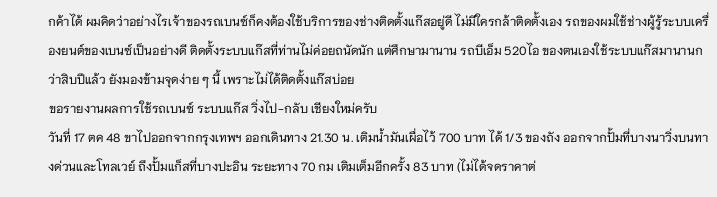กค้าได้ ผมคิดว่าอย่างไรเจ้าของรถเบนซ์ก็คงต้องใช้บริการของช่างติดตั้งแก๊สอยู่ดี ไม่มีใครกล้าติดตั้งเอง รถของผมใช้ช่างผู้รู้ระบบเครื่องยนต์ของเบนซ์เป็นอย่างดี ติดตั้งระบบแก๊สที่ท่านไม่ค่อยถนัดนัก แต่ศึกษามานาน รถบีเอ็ม 520ไอ ของตนเองใช้ระบบแก๊สมานานกว่าสิบปีแล้ว ยังมองข้ามจุดง่าย ๆ นี้ เพราะไม่ได้ติดตั้งแก๊สบ่อย
ขอรายงานผลการใช้รถเบนซ์ ระบบแก๊ส วิ่งไป-กลับ เชียงใหม่ครับ
วันที่ 17 ตค 48 ขาไปออกจากกรุงเทพฯ ออกเดินทาง 21.30 น. เติมน้ำมันเผื่อไว้ 700 บาท ได้ 1/3 ของถัง ออกจากปั้มที่บางนาวิ่งบนทางด่วนและโทลเวย์ ถึงปั้มแก็สที่บางปะอิน ระยะทาง 70 กม เติมเต็มอีกครั้ง 83 บาท (ไม่ได้จดราคาต่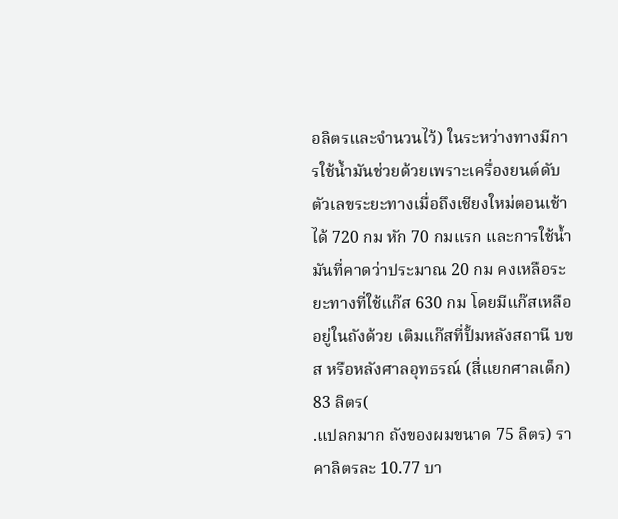อลิตรและจำนวนไว้) ในระหว่างทางมีการใช้น้ำมันช่วยด้วยเพราะเครื่องยนต์ดับ ตัวเลขระยะทางเมื่อถึงเชียงใหม่ตอนเช้า ได้ 720 กม หัก 70 กมแรก และการใช้น้ำมันที่คาดว่าประมาณ 20 กม คงเหลือระยะทางที่ใช้แก๊ส 630 กม โดยมีแก๊สเหลืออยู่ในถังด้วย เติมแก๊สที่ปั้มหลังสถานี บขส หรือหลังศาลอุทธรณ์ (สี่แยกศาลเด็ก) 83 ลิตร(
.แปลกมาก ถังของผมขนาด 75 ลิตร) ราคาลิตรละ 10.77 บา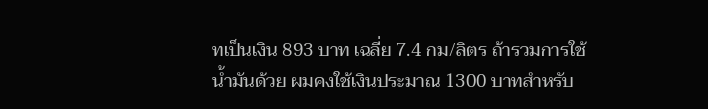ทเป็นเงิน 893 บาท เฉลี่ย 7.4 กม/ลิตร ถ้ารวมการใช้น้ำมันด้วย ผมคงใช้เงินประมาณ 1300 บาทสำหรับ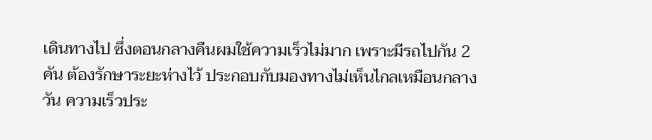เดินทางไป ซึ่งตอนกลางคืนผมใช้ความเร็วไม่มาก เพราะมีรถไปกัน 2 คัน ต้องรักษาระยะห่างไว้ ประกอบกับมองทางไม่เห็นไกลเหมือนกลางวัน ความเร็วประ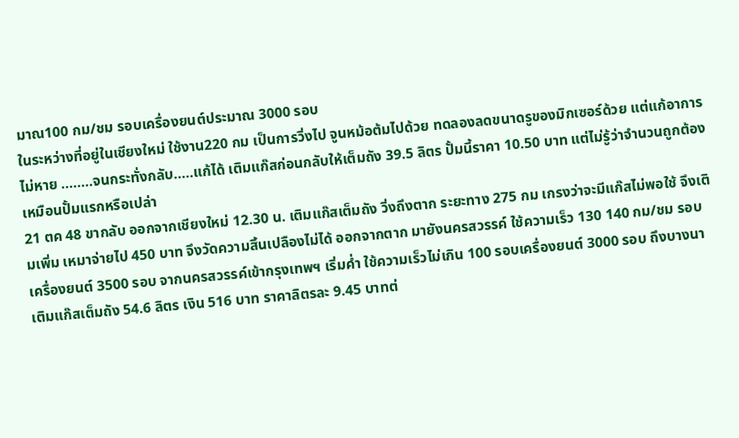มาณ100 กม/ชม รอบเครื่องยนต์ประมาณ 3000 รอบ
ในระหว่างที่อยู่ในเชียงใหม่ ใช้งาน220 กม เป็นการวิ่งไป จูนหม้อต้มไปด้วย ทดลองลดขนาดรูของมิกเซอร์ด้วย แต่แก้อาการไม่หาย ........จนกระทั่งกลับ.....แก้ได้ เติมแก๊สก่อนกลับให้เต็มถัง 39.5 ลิตร ปั้มนี้ราคา 10.50 บาท แต่ไม่รู้ว่าจำนวนถูกต้องเหมือนปั้มแรกหรือเปล่า
21 ตค 48 ขากลับ ออกจากเชียงใหม่ 12.30 น. เติมแก๊สเต็มถัง วิ่งถึงตาก ระยะทาง 275 กม เกรงว่าจะมีแก๊สไม่พอใช้ จึงเติมเพิ่ม เหมาจ่ายไป 450 บาท จึงวัดความสิ้นเปลืองไม่ได้ ออกจากตาก มายังนครสวรรค์ ใช้ความเร็ว 130 140 กม/ชม รอบเครื่องยนต์ 3500 รอบ จากนครสวรรค์เข้ากรุงเทพฯ เริ่มค่ำ ใช้ความเร็วไม่เกิน 100 รอบเครื่องยนต์ 3000 รอบ ถึงบางนา เติมแก๊สเต็มถัง 54.6 ลิตร เงิน 516 บาท ราคาลิตรละ 9.45 บาทต่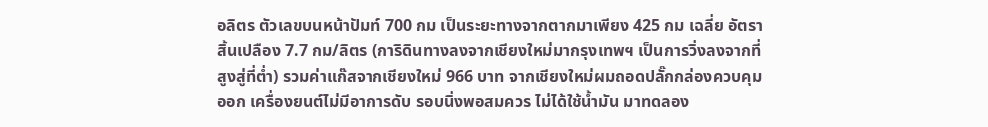อลิตร ตัวเลขบนหน้าปัมท์ 700 กม เป็นระยะทางจากตากมาเพียง 425 กม เฉลี่ย อัตราสิ้นเปลือง 7.7 กม/ลิตร (การิดินทางลงจากเชียงใหม่มากรุงเทพฯ เป็นการวิ่งลงจากที่สูงสู่ที่ต่ำ) รวมค่าแก๊สจากเชียงใหม่ 966 บาท จากเชียงใหม่ผมถอดปลั๊กกล่องควบคุมออก เครื่องยนต์ไม่มีอาการดับ รอบนิ่งพอสมควร ไม่ได้ใช้น้ำมัน มาทดลอง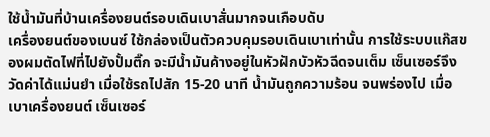ใช้น้ำมันที่บ้านเครื่องยนต์รอบเดินเบาสั่นมากจนเกือบดับ
เครื่องยนต์ของเบนซ์ ใช้กล่องเป็นตัวควบคุมรอบเดินเบาเท่านั้น การใช้ระบบแก๊สของผมตัดไฟที่ไปยังปั้มติ๊ก จะมีน้ำมันค้างอยู่ในหัวฝักบัวหัวฉีดจนเต็ม เซ็นเซอร์จึงวัดค่าได้แม่นยำ เมื่อใช้รถไปสัก 15-20 นาที น้ำมันถูกความร้อน จนพร่องไป เมื่อเบาเครื่องยนต์ เซ็นเซอร์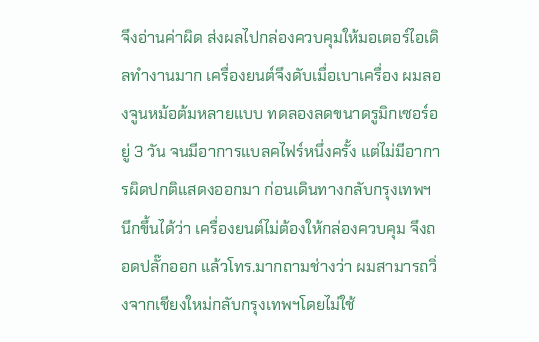จึงอ่านค่าผิด ส่งผลไปกล่องควบคุมให้มอเตอร์ไอเดิลทำงานมาก เครื่องยนต์จึงดับเมื่อเบาเครื่อง ผมลองจูนหม้อต้มหลายแบบ ทดลองลดขนาดรูมิกเซอร์อยู่ 3 วัน จนมีอาการแบลคไฟร์หนึ่งครั้ง แต่ไม่มีอาการผิดปกติแสดงออกมา ก่อนเดินทางกลับกรุงเทพฯ นึกขึ้นได้ว่า เครื่องยนต์ไม่ต้องให้กล่องควบคุม จึงถอดปลั๊กออก แล้วโทร.มากถามช่างว่า ผมสามารถวิ่งจากเชียงใหม่กลับกรุงเทพฯโดยไม่ใช้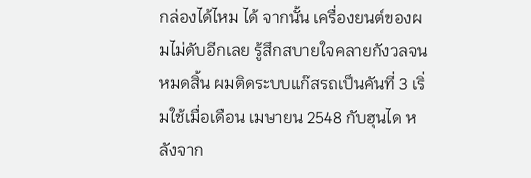กล่องได้ไหม ได้ จากนั้น เครื่องยนต์ของผมไม่ดับอีกเลย รู้สึกสบายใจคลายกังวลจนหมดสิ้น ผมติดระบบแก๊สรถเป็นคันที่ 3 เริ่มใช้เมื่อเดือน เมษายน 2548 กับฮุนได หลังจาก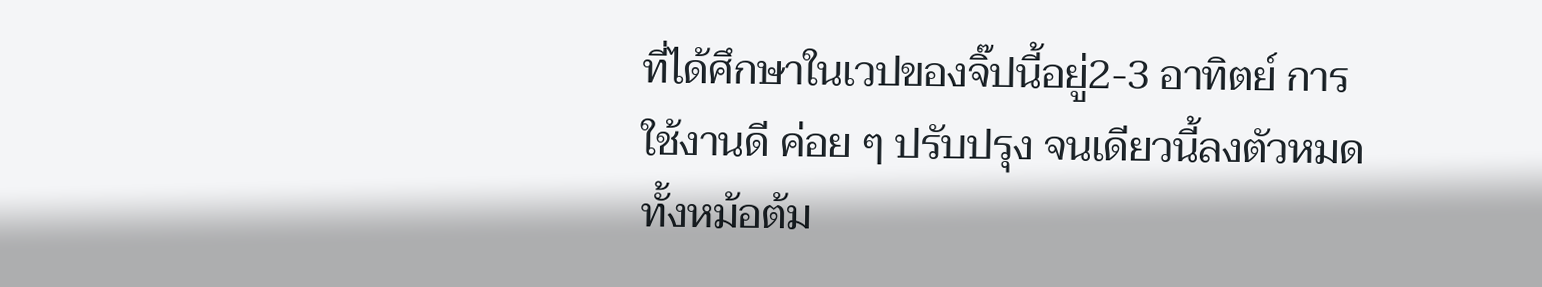ที่ได้ศึกษาในเวปของจิ๊ปนี้อยู่2-3 อาทิตย์ การใช้งานดี ค่อย ๆ ปรับปรุง จนเดียวนี้ลงตัวหมด ทั้งหม้อต้ม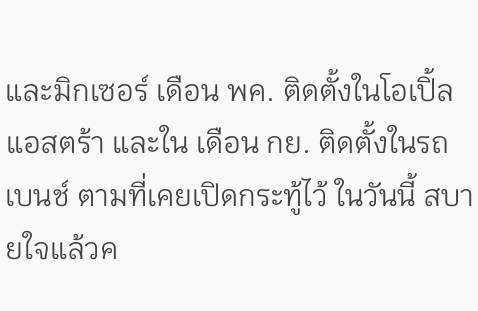และมิกเซอร์ เดือน พค. ติดตั้งในโอเปิ้ลแอสตร้า และใน เดือน กย. ติดตั้งในรถเบนช์ ตามที่เคยเปิดกระทู้ไว้ ในวันนี้ สบายใจแล้วค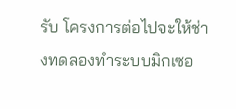รับ โครงการต่อไปจะให้ช่างทดลองทำระบบมิกเซอ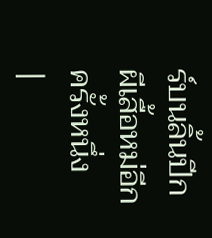ร์บนลิ้นปีกผีเสื้อหม่อีกครั้งหนึ่ง
|